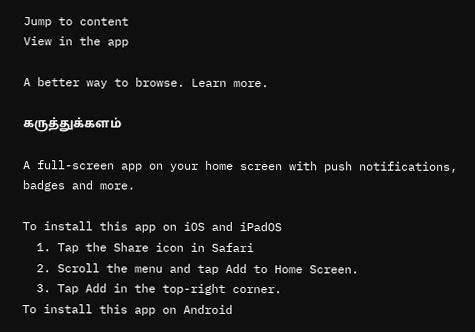Jump to content
View in the app

A better way to browse. Learn more.

கருத்துக்களம்

A full-screen app on your home screen with push notifications, badges and more.

To install this app on iOS and iPadOS
  1. Tap the Share icon in Safari
  2. Scroll the menu and tap Add to Home Screen.
  3. Tap Add in the top-right corner.
To install this app on Android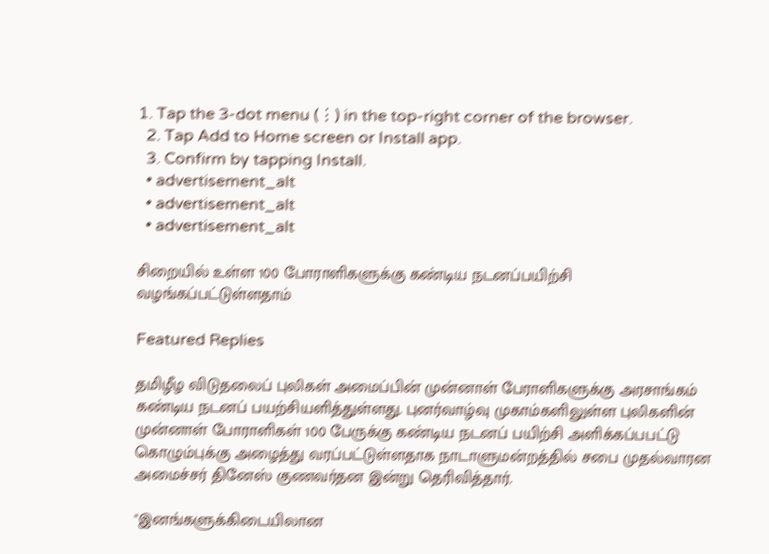1. Tap the 3-dot menu (⋮) in the top-right corner of the browser.
  2. Tap Add to Home screen or Install app.
  3. Confirm by tapping Install.
  • advertisement_alt
  • advertisement_alt
  • advertisement_alt

சிறையில் உள்ள 100 போராளிகளுக்கு கண்டிய நடனப்பயிற்சி வழங்கப்பட்டுள்ளதாம்

Featured Replies

தமிழீழ விடுதலைப் புலிகள் அமைப்பின் முன்னாள் பேராளிகளுக்கு அரசாங்கம் கண்டிய நடனப் பயற்சியளித்துள்ளது. புனர்வாழ்வு முகாம்களிலுள்ள புலிகளின் முன்னாள் போராளிகள் 100 பேருக்கு கண்டிய நடனப் பயிற்சி அளிக்கப்பபட்டு கொழும்புக்கு அழைத்து வரப்பட்டுள்ளதாக நாடாளுமன்றத்தில் சபை முதல்வாரன அமைச்சர் தினேஸ் குணவர்தன இன்று தெரிவித்தார்.

"இனங்களுக்கிடையிலான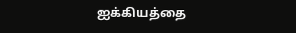ஐக்கியத்தை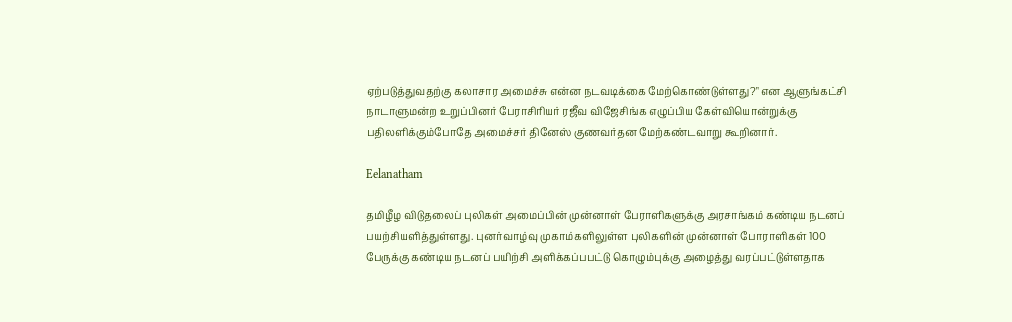ஏற்படுத்துவதற்கு கலாசார அமைச்சு என்ன நடவடிக்கை மேற்கொண்டுள்ளது?" என ஆளுங்கட்சி நாடாளுமன்ற உறுப்பினர் பேராசிரியர் ரஜீவ விஜேசிங்க எழுப்பிய கேள்வியொன்றுக்கு பதிலளிக்கும்போதே அமைச்சர் தினேஸ் குணவர்தன மேற்கண்டவாறு கூறினார்.

Eelanatham

தமிழீழ விடுதலைப் புலிகள் அமைப்பின் முன்னாள் பேராளிகளுக்கு அரசாங்கம் கண்டிய நடனப் பயற்சியளித்துள்ளது. புனர்வாழ்வு முகாம்களிலுள்ள புலிகளின் முன்னாள் போராளிகள் 100 பேருக்கு கண்டிய நடனப் பயிற்சி அளிக்கப்பபட்டு கொழும்புக்கு அழைத்து வரப்பட்டுள்ளதாக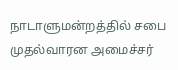நாடாளுமன்றத்தில் சபை முதல்வாரன அமைச்சர்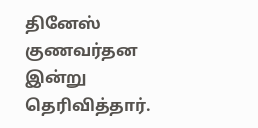தினேஸ் குணவர்தன இன்று தெரிவித்தார்.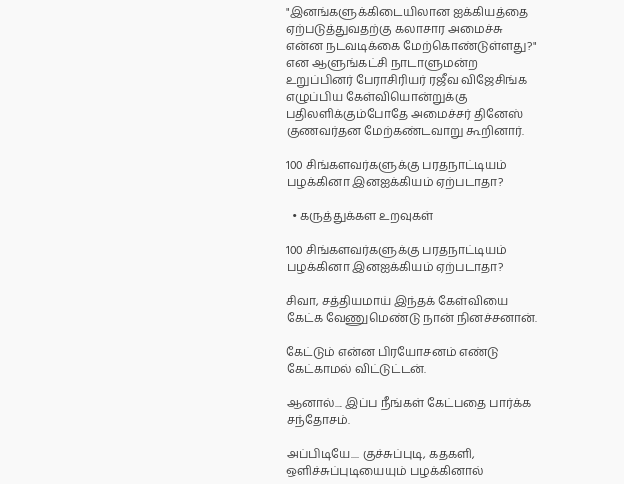"இனங்களுக்கிடையிலான ஐக்கியத்தை ஏற்படுத்துவதற்கு கலாசார அமைச்சு என்ன நடவடிக்கை மேற்கொண்டுள்ளது?" என ஆளுங்கட்சி நாடாளுமன்ற உறுப்பினர் பேராசிரியர் ரஜீவ விஜேசிங்க எழுப்பிய கேள்வியொன்றுக்கு பதிலளிக்கும்போதே அமைச்சர் தினேஸ் குணவர்தன மேற்கண்டவாறு கூறினார்.

100 சிங்களவர்களுக்கு பரதநாட்டியம் பழக்கினா இனஐக்கியம் ஏற்படாதா?

  • கருத்துக்கள உறவுகள்

100 சிங்களவர்களுக்கு பரதநாட்டியம் பழக்கினா இனஐக்கியம் ஏற்படாதா?

சிவா, சத்தியமாய் இந்தக் கேள்வியை கேட்க வேணுமெண்டு நான் நினச்சனான்.

கேட்டும் என்ன பிரயோசனம் எண்டு கேட்காமல் விட்டுட்டன்.

ஆனால்.... இப்ப நீங்கள் கேட்பதை பார்க்க சந்தோசம்.

அப்பிடியே.... குச்சுப்புடி, கதகளி, ஒளிச்சுப்புடியையும் பழக்கினால்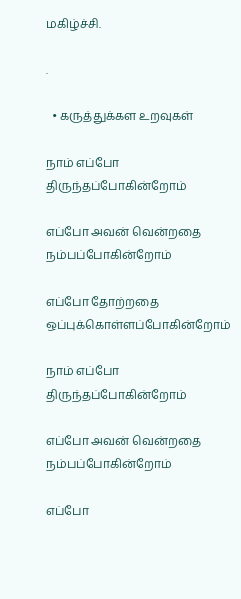மகிழ்ச்சி.

.

  • கருத்துக்கள உறவுகள்

நாம் எப்போ திருந்தப்போகின்றோம்

எப்போ அவன் வென்றதை நம்பப்போகின்றோம்

எப்போ தோற்றதை ஒப்புக்கொள்ளப்போகின்றோம்

நாம் எப்போ திருந்தப்போகின்றோம்

எப்போ அவன் வென்றதை நம்பப்போகின்றோம்

எப்போ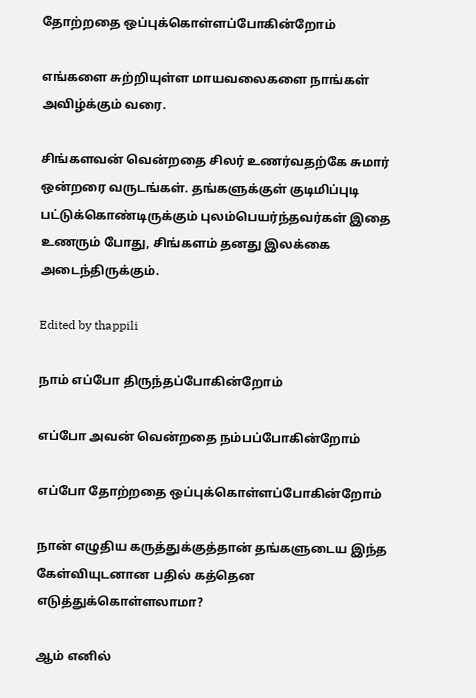தோற்றதை ஒப்புக்கொள்ளப்போகின்றோம்

எங்களை சுற்றியுள்ள மாயவலைகளை நாங்கள் அவிழ்க்கும் வரை.

சிங்களவன் வென்றதை சிலர் உணர்வதற்கே சுமார் ஒன்றரை வருடங்கள். தங்களுக்குள் குடிமிப்புடி பட்டுக்கொண்டிருக்கும் புலம்பெயர்ந்தவர்கள் இதை உணரும் போது, சிங்களம் தனது இலக்கை அடைந்திருக்கும்.

Edited by thappili

நாம் எப்போ திருந்தப்போகின்றோம்

எப்போ அவன் வென்றதை நம்பப்போகின்றோம்

எப்போ தோற்றதை ஒப்புக்கொள்ளப்போகின்றோம்

நான் எழுதிய கருத்துக்குத்தான் தங்களுடைய இந்த கேள்வியுடனான பதில் கத்தென எடுத்துக்கொள்ளலாமா?

ஆம் எனில்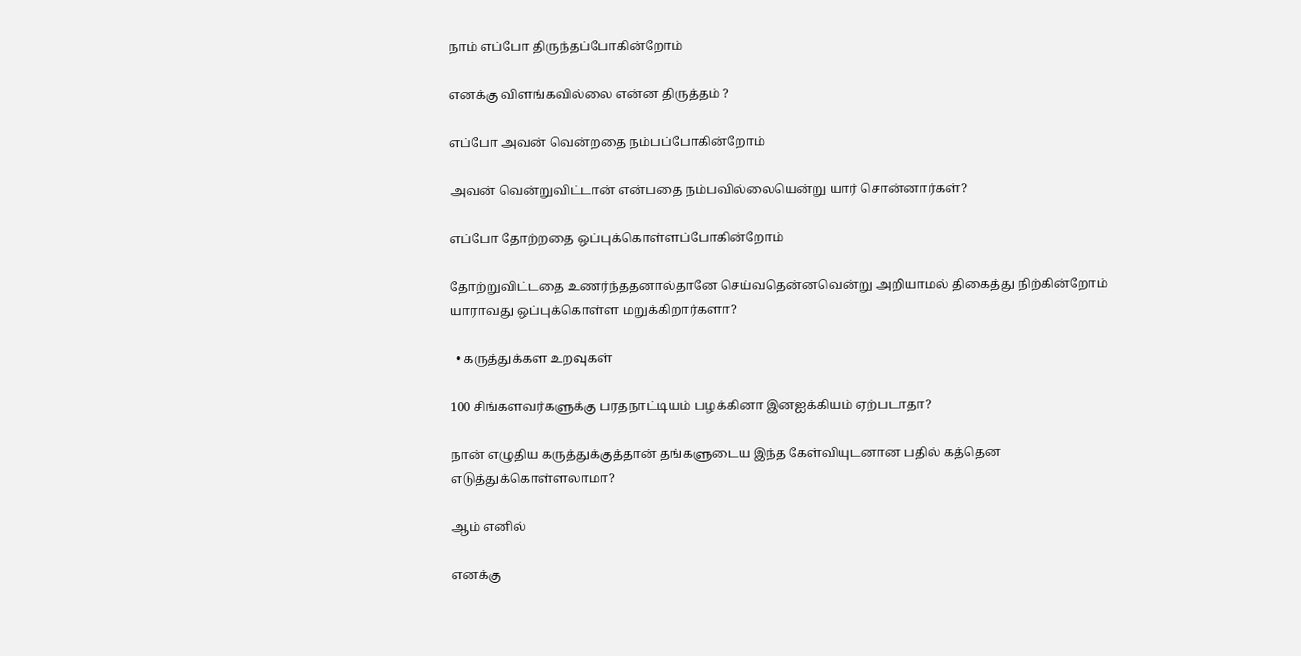நாம் எப்போ திருந்தப்போகின்றோம்

எனக்கு விளங்கவில்லை என்ன திருத்தம் ?

எப்போ அவன் வென்றதை நம்பப்போகின்றோம்

அவன் வென்றுவிட்டான் என்பதை நம்பவில்லையென்று யார் சொன்னார்கள்?

எப்போ தோற்றதை ஒப்புக்கொள்ளப்போகின்றோம்

தோற்றுவிட்டதை உணர்ந்ததனால்தானே செய்வதென்னவென்று அறியாமல் திகைத்து நிற்கின்றோம் யாராவது ஒப்புக்கொள்ள மறுக்கிறார்களா?

  • கருத்துக்கள உறவுகள்

100 சிங்களவர்களுக்கு பரதநாட்டியம் பழக்கினா இனஐக்கியம் ஏற்படாதா?

நான் எழுதிய கருத்துக்குத்தான் தங்களுடைய இந்த கேள்வியுடனான பதில் கத்தென எடுத்துக்கொள்ளலாமா?

ஆம் எனில்

எனக்கு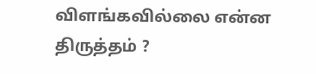விளங்கவில்லை என்ன திருத்தம் ?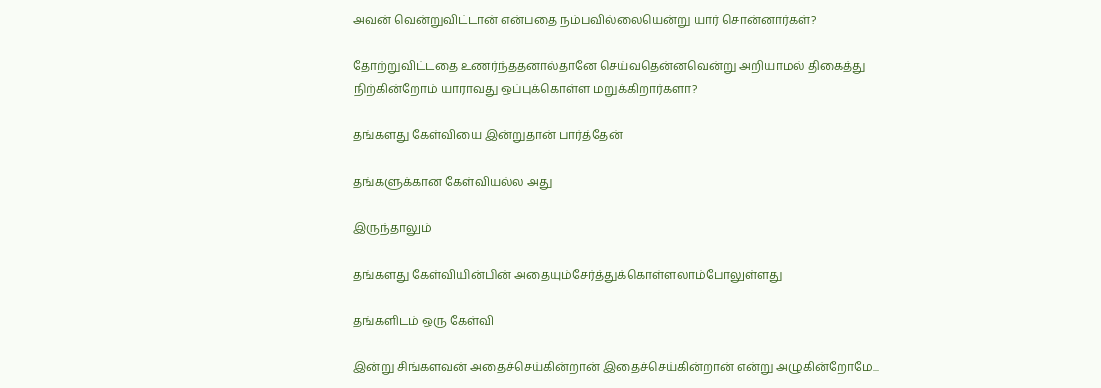அவன் வென்றுவிட்டான் என்பதை நம்பவில்லையென்று யார் சொன்னார்கள்?

தோற்றுவிட்டதை உணர்ந்ததனால்தானே செய்வதென்னவென்று அறியாமல் திகைத்து நிற்கின்றோம் யாராவது ஒப்புக்கொள்ள மறுக்கிறார்களா?

தங்களது கேள்வியை இன்றுதான் பார்த்தேன்

தங்களுக்கான கேள்வியல்ல அது

இருந்தாலும்

தங்களது கேள்வியின்பின் அதையும்சேர்த்துக்கொள்ளலாம்போலுள்ளது

தங்களிடம் ஒரு கேள்வி

இன்று சிங்களவன் அதைச்செய்கின்றான் இதைச்செய்கின்றான் என்று அழுகின்றோமே...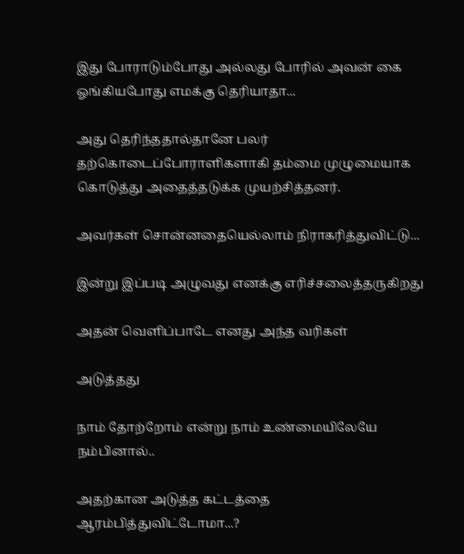இது போராடும்போது அல்லது போரில் அவன் கை ஓங்கியபோது எமக்கு தெரியாதா...

அது தெரிந்ததால்தானே பலர் தற்கொடைப்போராளிகளாகி தம்மை முழுமையாக கொடுத்து அதைத்தடுக்க முயற்சித்தனர்.

அவர்கள் சொன்னதையெல்லாம் நிராகரித்துவிட்டு...

இன்று இப்படி அழுவது எனக்கு எரிச்சலைத்தருகிறது

அதன் வெளிப்பாடே எனது அந்த வரிகள்

அடுத்தது

நாம் தோற்றோம் என்று நாம் உண்மையிலேயே நம்பினால்..

அதற்கான அடுத்த கட்டத்தை ஆரம்பித்துவிட்டோமா...?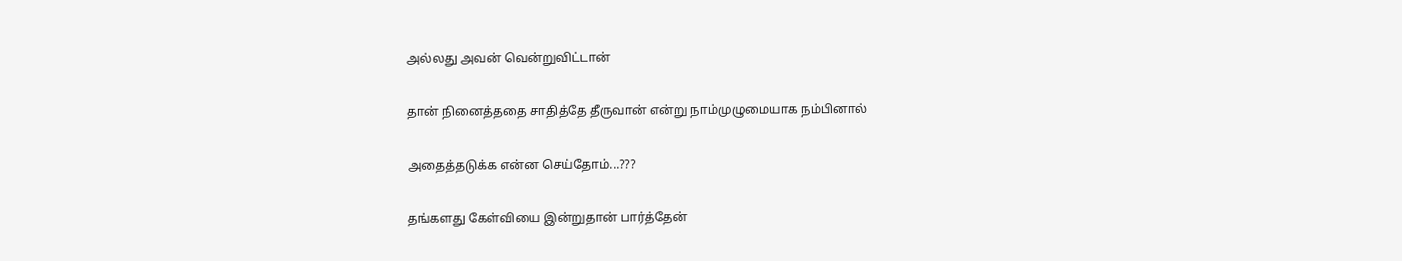அல்லது அவன் வென்றுவிட்டான்

தான் நினைத்ததை சாதித்தே தீருவான் என்று நாம்முழுமையாக நம்பினால்

அதைத்தடுக்க என்ன செய்தோம்...???

தங்களது கேள்வியை இன்றுதான் பார்த்தேன்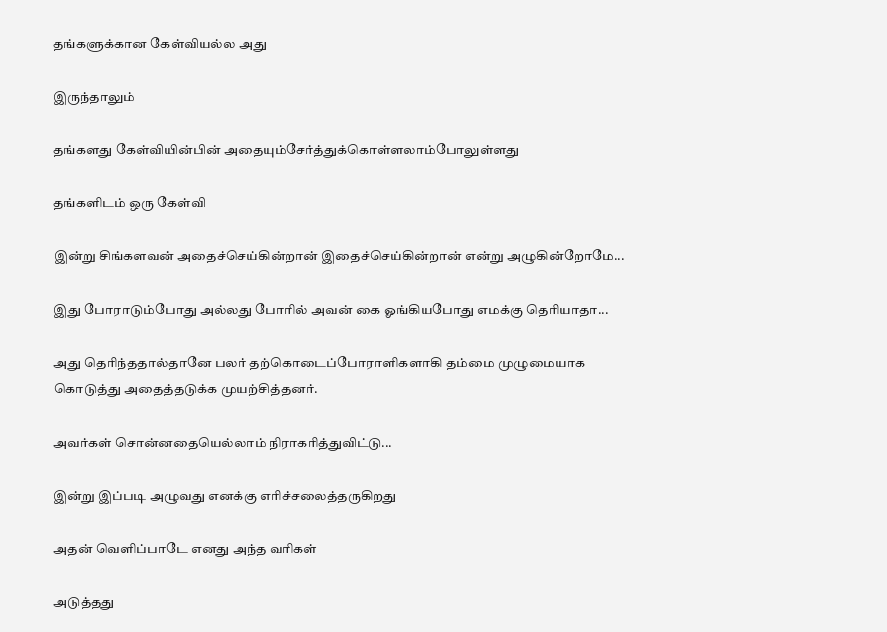தங்களுக்கான கேள்வியல்ல அது

இருந்தாலும்

தங்களது கேள்வியின்பின் அதையும்சேர்த்துக்கொள்ளலாம்போலுள்ளது

தங்களிடம் ஒரு கேள்வி

இன்று சிங்களவன் அதைச்செய்கின்றான் இதைச்செய்கின்றான் என்று அழுகின்றோமே...

இது போராடும்போது அல்லது போரில் அவன் கை ஓங்கியபோது எமக்கு தெரியாதா...

அது தெரிந்ததால்தானே பலர் தற்கொடைப்போராளிகளாகி தம்மை முழுமையாக கொடுத்து அதைத்தடுக்க முயற்சித்தனர்.

அவர்கள் சொன்னதையெல்லாம் நிராகரித்துவிட்டு...

இன்று இப்படி அழுவது எனக்கு எரிச்சலைத்தருகிறது

அதன் வெளிப்பாடே எனது அந்த வரிகள்

அடுத்தது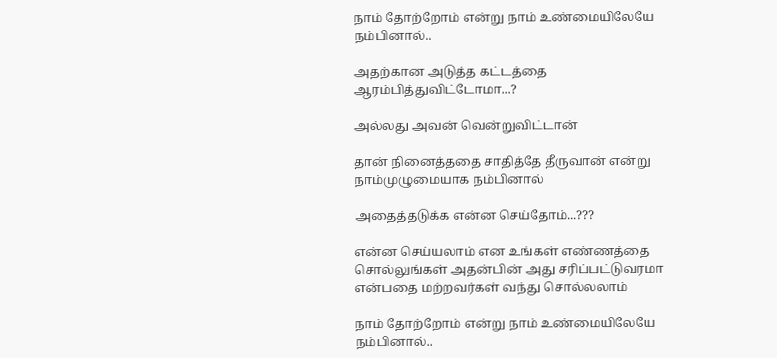நாம் தோற்றோம் என்று நாம் உண்மையிலேயே நம்பினால்..

அதற்கான அடுத்த கட்டத்தை ஆரம்பித்துவிட்டோமா...?

அல்லது அவன் வென்றுவிட்டான்

தான் நினைத்ததை சாதித்தே தீருவான் என்று நாம்முழுமையாக நம்பினால்

அதைத்தடுக்க என்ன செய்தோம்...???

என்ன செய்யலாம் என உங்கள் எண்ணத்தை சொல்லுங்கள் அதன்பின் அது சரிப்பட்டுவரமா என்பதை மற்றவர்கள் வந்து சொல்லலாம்

நாம் தோற்றோம் என்று நாம் உண்மையிலேயே நம்பினால்..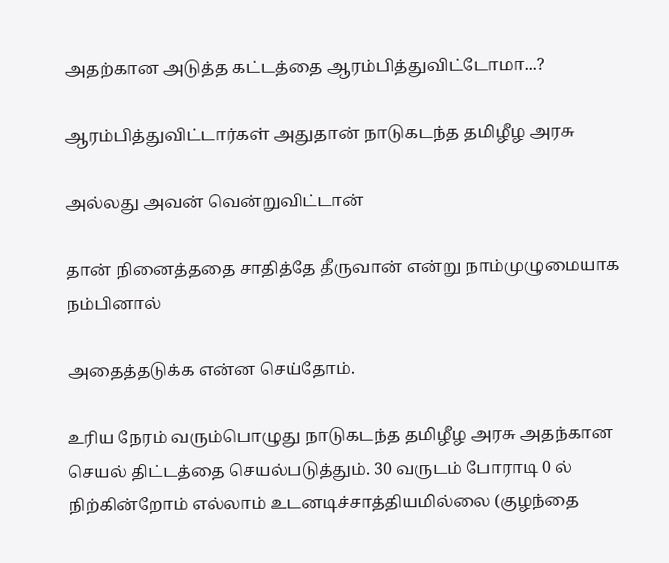அதற்கான அடுத்த கட்டத்தை ஆரம்பித்துவிட்டோமா...?

ஆரம்பித்துவிட்டார்கள் அதுதான் நாடுகடந்த தமிழீழ அரசு

அல்லது அவன் வென்றுவிட்டான்

தான் நினைத்ததை சாதித்தே தீருவான் என்று நாம்முழுமையாக நம்பினால்

அதைத்தடுக்க என்ன செய்தோம்.

உரிய நேரம் வரும்பொழுது நாடுகடந்த தமிழீழ அரசு அதந்கான செயல் திட்டத்தை செயல்படுத்தும். 30 வருடம் போராடி 0 ல் நிற்கின்றோம் எல்லாம் உடனடிச்சாத்தியமில்லை (குழந்தை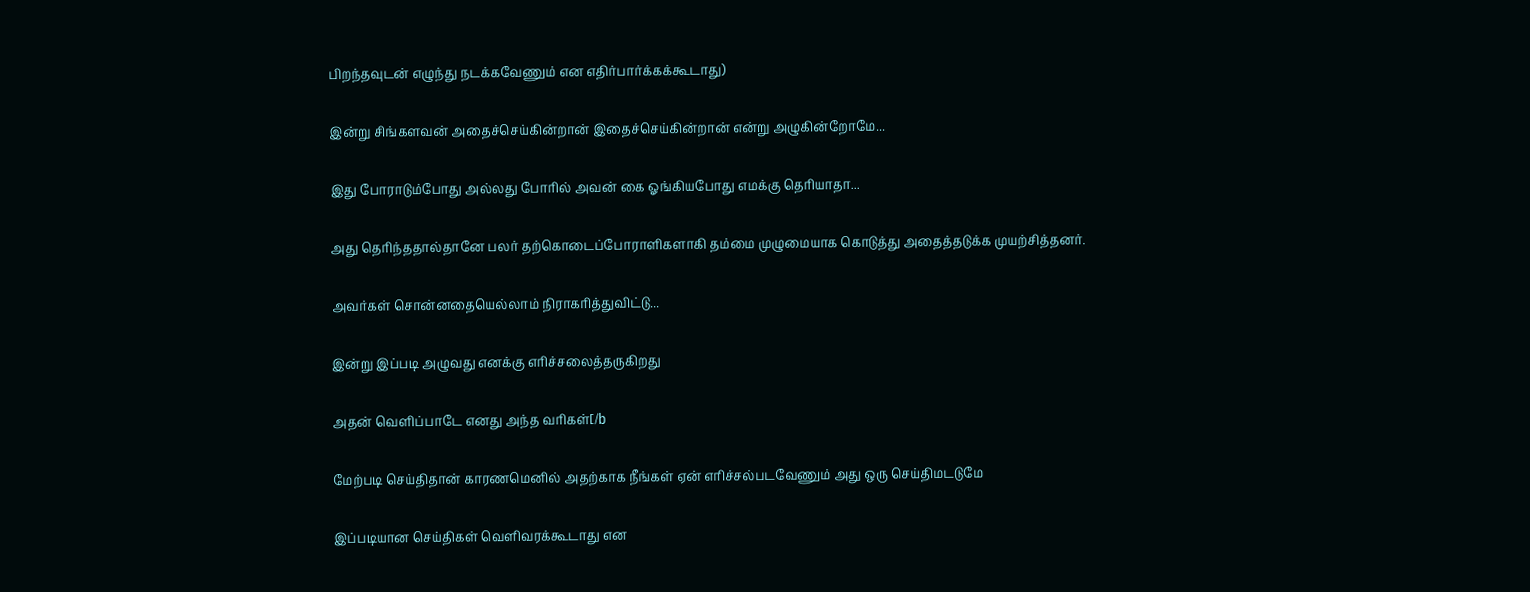பிறந்தவுடன் எழுந்து நடக்கவேணும் என எதிர்பார்க்கக்கூடாது)

இன்று சிங்களவன் அதைச்செய்கின்றான் இதைச்செய்கின்றான் என்று அழுகின்றோமே...

இது போராடும்போது அல்லது போரில் அவன் கை ஓங்கியபோது எமக்கு தெரியாதா...

அது தெரிந்ததால்தானே பலர் தற்கொடைப்போராளிகளாகி தம்மை முழுமையாக கொடுத்து அதைத்தடுக்க முயற்சித்தனர்.

அவர்கள் சொன்னதையெல்லாம் நிராகரித்துவிட்டு...

இன்று இப்படி அழுவது எனக்கு எரிச்சலைத்தருகிறது

அதன் வெளிப்பாடே எனது அந்த வரிகள்[/b

மேற்படி செய்திதான் காரணமெனில் அதற்காக நீங்கள் ஏன் எரிச்சல்படவேணும் அது ஒரு செய்திமடடுமே

இப்படியான செய்திகள் வெளிவரக்கூடாது என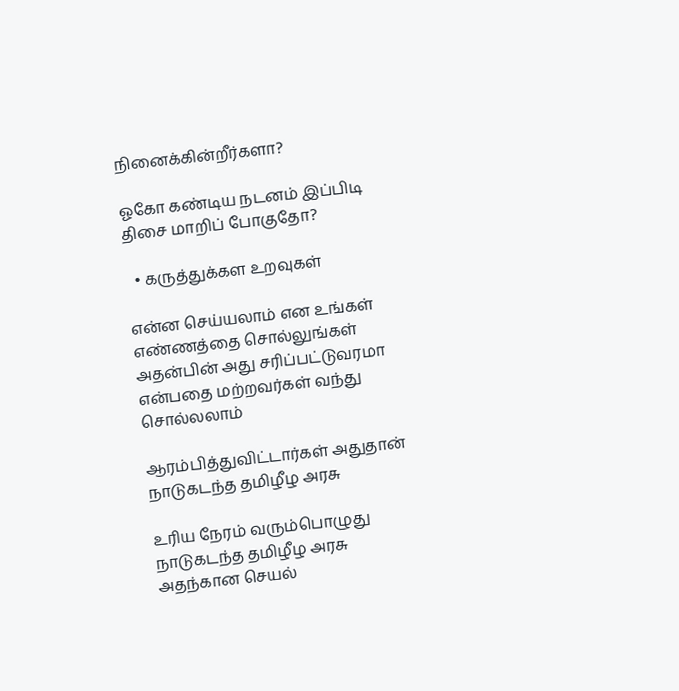நினைக்கின்றீர்களா?

ஓகோ கண்டிய நடனம் இப்பிடி திசை மாறிப் போகுதோ?

  • கருத்துக்கள உறவுகள்

என்ன செய்யலாம் என உங்கள் எண்ணத்தை சொல்லுங்கள் அதன்பின் அது சரிப்பட்டுவரமா என்பதை மற்றவர்கள் வந்து சொல்லலாம்

ஆரம்பித்துவிட்டார்கள் அதுதான் நாடுகடந்த தமிழீழ அரசு

உரிய நேரம் வரும்பொழுது நாடுகடந்த தமிழீழ அரசு அதந்கான செயல்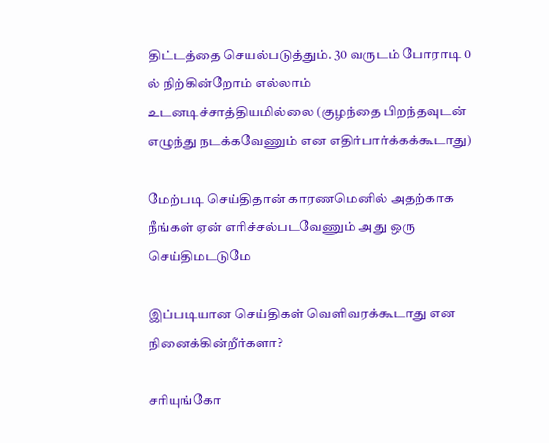திட்டத்தை செயல்படுத்தும். 30 வருடம் போராடி 0 ல் நிற்கின்றோம் எல்லாம் உடனடிச்சாத்தியமில்லை (குழந்தை பிறந்தவுடன் எழுந்து நடக்கவேணும் என எதிர்பார்க்கக்கூடாது)

மேற்படி செய்திதான் காரணமெனில் அதற்காக நீங்கள் ஏன் எரிச்சல்படவேணும் அது ஒரு செய்திமடடுமே

இப்படியான செய்திகள் வெளிவரக்கூடாது என நினைக்கின்றீர்களா?

சரியுங்கோ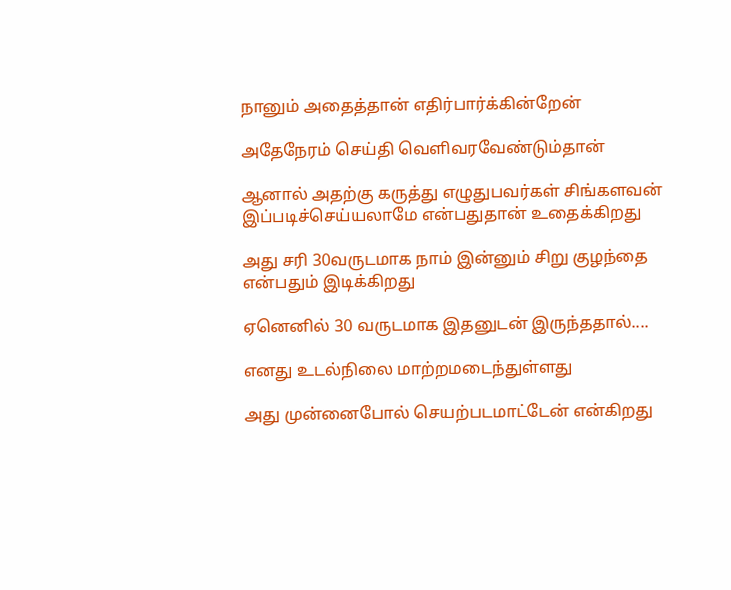நானும் அதைத்தான் எதிர்பார்க்கின்றேன்

அதேநேரம் செய்தி வெளிவரவேண்டும்தான்

ஆனால் அதற்கு கருத்து எழுதுபவர்கள் சிங்களவன் இப்படிச்செய்யலாமே என்பதுதான் உதைக்கிறது

அது சரி 30வருடமாக நாம் இன்னும் சிறு குழந்தை என்பதும் இடிக்கிறது

ஏனெனில் 30 வருடமாக இதனுடன் இருந்ததால்....

எனது உடல்நிலை மாற்றமடைந்துள்ளது

அது முன்னைபோல் செயற்படமாட்டேன் என்கிறது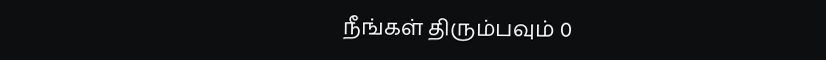நீங்கள் திரும்பவும் 0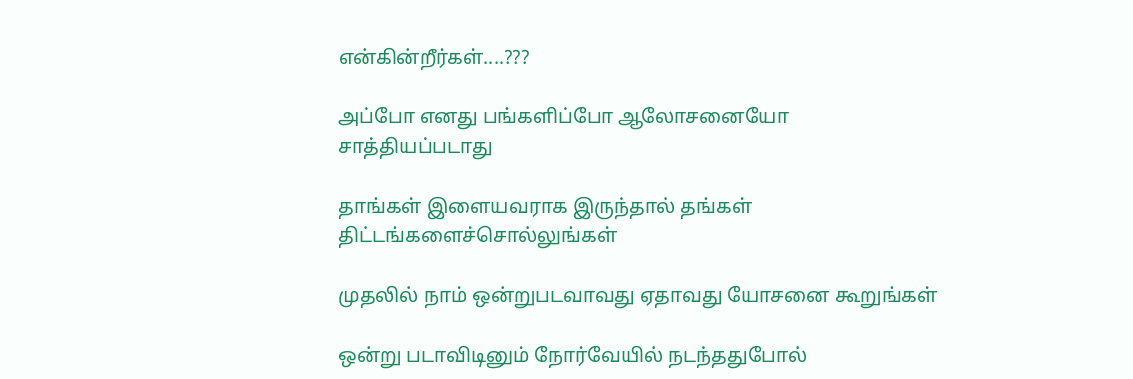என்கின்றீர்கள்....???

அப்போ எனது பங்களிப்போ ஆலோசனையோ சாத்தியப்படாது

தாங்கள் இளையவராக இருந்தால் தங்கள் திட்டங்களைச்சொல்லுங்கள்

முதலில் நாம் ஒன்றுபடவாவது ஏதாவது யோசனை கூறுங்கள்

ஒன்று படாவிடினும் நோர்வேயில் நடந்ததுபோல்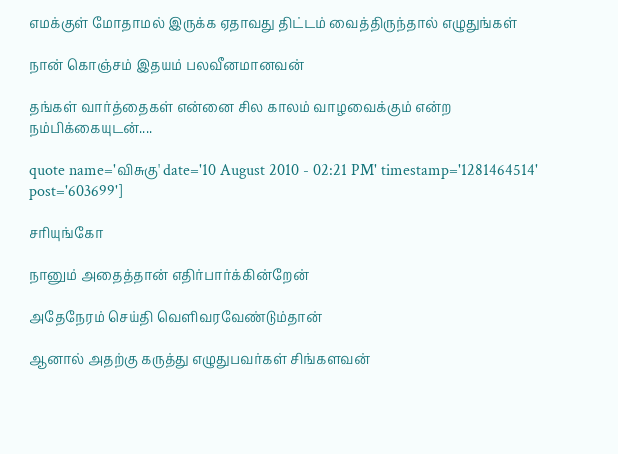எமக்குள் மோதாமல் இருக்க ஏதாவது திட்டம் வைத்திருந்தால் எழுதுங்கள்

நான் கொஞ்சம் இதயம் பலவீனமானவன்

தங்கள் வார்த்தைகள் என்னை சில காலம் வாழவைக்கும் என்ற நம்பிக்கையுடன்....

quote name='விசுகு' date='10 August 2010 - 02:21 PM' timestamp='1281464514' post='603699']

சரியுங்கோ

நானும் அதைத்தான் எதிர்பார்க்கின்றேன்

அதேநேரம் செய்தி வெளிவரவேண்டும்தான்

ஆனால் அதற்கு கருத்து எழுதுபவர்கள் சிங்களவன்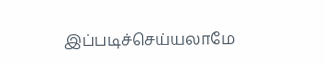இப்படிச்செய்யலாமே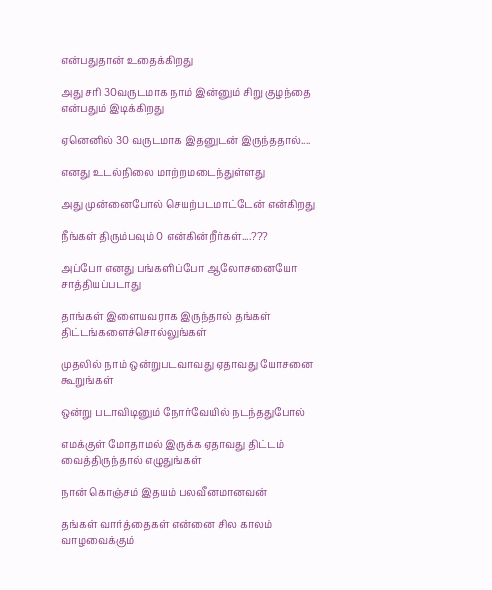என்பதுதான் உதைக்கிறது

அது சரி 30வருடமாக நாம் இன்னும் சிறு குழந்தை என்பதும் இடிக்கிறது

ஏனெனில் 30 வருடமாக இதனுடன் இருந்ததால்....

எனது உடல்நிலை மாற்றமடைந்துள்ளது

அது முன்னைபோல் செயற்படமாட்டேன் என்கிறது

நீங்கள் திரும்பவும் 0 என்கின்றீர்கள்....???

அப்போ எனது பங்களிப்போ ஆலோசனையோ சாத்தியப்படாது

தாங்கள் இளையவராக இருந்தால் தங்கள் திட்டங்களைச்சொல்லுங்கள்

முதலில் நாம் ஒன்றுபடவாவது ஏதாவது யோசனை கூறுங்கள்

ஒன்று படாவிடினும் நோர்வேயில் நடந்ததுபோல்

எமக்குள் மோதாமல் இருக்க ஏதாவது திட்டம் வைத்திருந்தால் எழுதுங்கள்

நான் கொஞ்சம் இதயம் பலவீனமானவன்

தங்கள் வார்த்தைகள் என்னை சில காலம் வாழவைக்கும்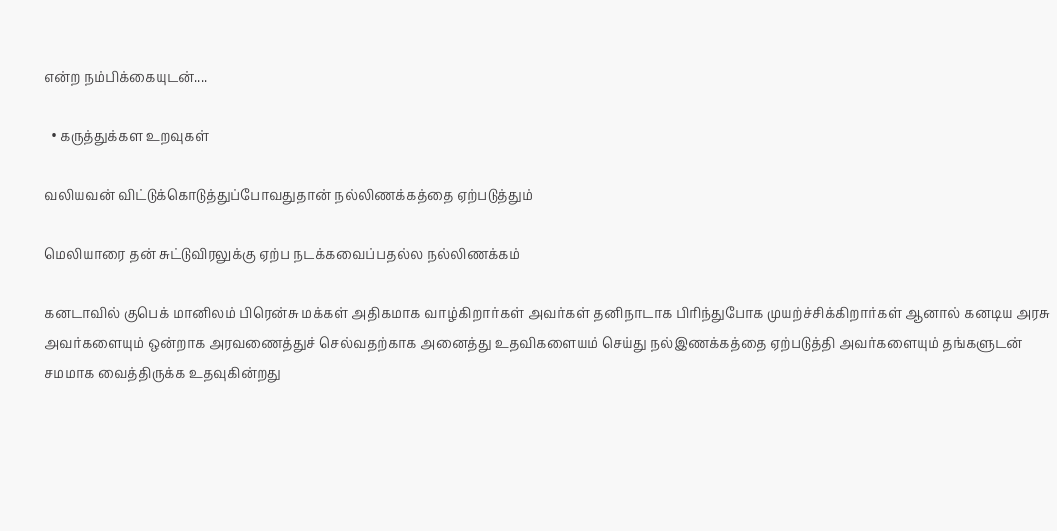என்ற நம்பிக்கையுடன்....

  • கருத்துக்கள உறவுகள்

வலியவன் விட்டுக்கொடுத்துப்போவதுதான் நல்லிணக்கத்தை ஏற்படுத்தும்

மெலியாரை தன் சுட்டுவிரலுக்கு ஏற்ப நடக்கவைப்பதல்ல நல்லிணக்கம்

கனடாவில் குபெக் மானிலம் பிரென்சு மக்கள் அதிகமாக வாழ்கிறார்கள் அவர்கள் தனிநாடாக பிரிந்துபோக முயற்ச்சிக்கிறார்கள் ஆனால் கனடிய அரசு அவர்களையும் ஒன்றாக அரவணைத்துச் செல்வதற்காக அனைத்து உதவிகளையம் செய்து நல்இணக்கத்தை ஏற்படுத்தி அவர்களையும் தங்களுடன் சமமாக வைத்திருக்க உதவுகின்றது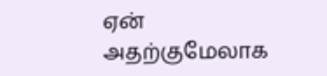ஏன் அதற்குமேலாக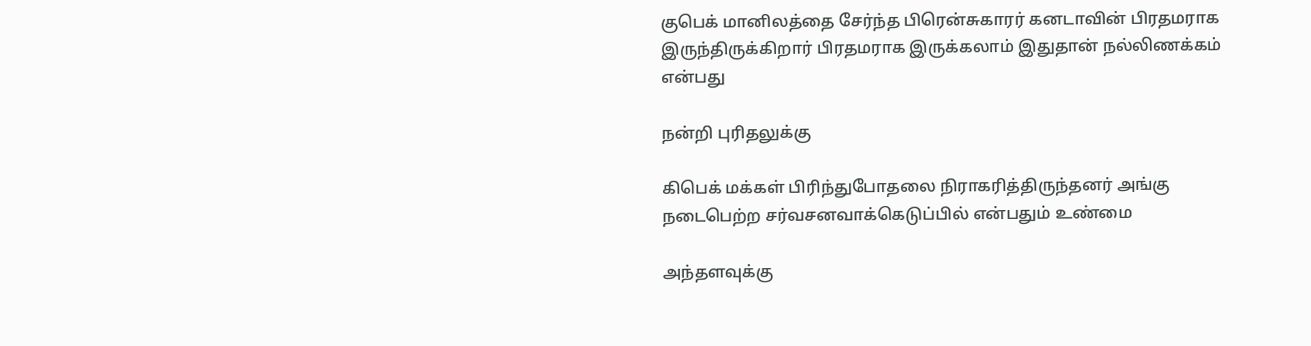குபெக் மானிலத்தை சேர்ந்த பிரென்சுகாரர் கனடாவின் பிரதமராக இருந்திருக்கிறார் பிரதமராக இருக்கலாம் இதுதான் நல்லிணக்கம் என்பது

நன்றி புரிதலுக்கு

கிபெக் மக்கள் பிரிந்துபோதலை நிராகரித்திருந்தனர் அங்கு நடைபெற்ற சர்வசனவாக்கெடுப்பில் என்பதும் உண்மை

அந்தளவுக்கு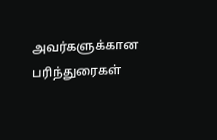அவர்களுக்கான பரிந்துரைகள்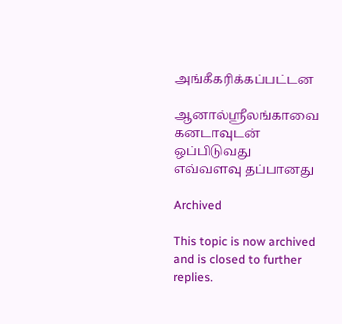அங்கீகரிக்கப்பட்டன

ஆனால்ஸ்ரீலங்காவை கனடாவுடன் ஒப்பிடுவது எவ்வளவு தப்பானது

Archived

This topic is now archived and is closed to further replies.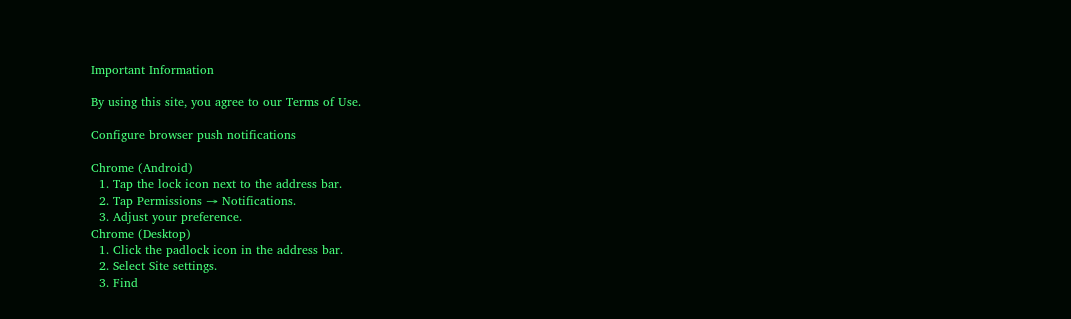Important Information

By using this site, you agree to our Terms of Use.

Configure browser push notifications

Chrome (Android)
  1. Tap the lock icon next to the address bar.
  2. Tap Permissions → Notifications.
  3. Adjust your preference.
Chrome (Desktop)
  1. Click the padlock icon in the address bar.
  2. Select Site settings.
  3. Find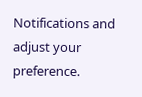Notifications and adjust your preference.